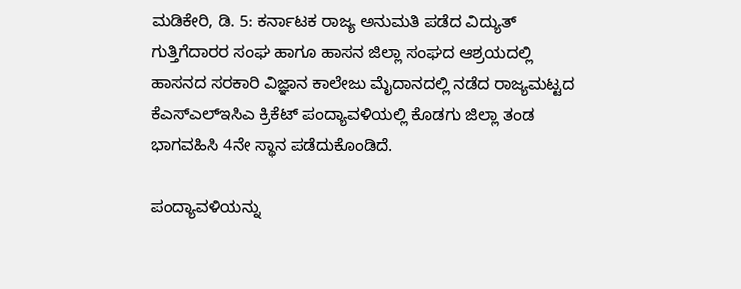ಮಡಿಕೇರಿ, ಡಿ. 5: ಕರ್ನಾಟಕ ರಾಜ್ಯ ಅನುಮತಿ ಪಡೆದ ವಿದ್ಯುತ್ ಗುತ್ತಿಗೆದಾರರ ಸಂಘ ಹಾಗೂ ಹಾಸನ ಜಿಲ್ಲಾ ಸಂಘದ ಆಶ್ರಯದಲ್ಲಿ ಹಾಸನದ ಸರಕಾರಿ ವಿಜ್ಞಾನ ಕಾಲೇಜು ಮೈದಾನದಲ್ಲಿ ನಡೆದ ರಾಜ್ಯಮಟ್ಟದ ಕೆಎಸ್‍ಎಲ್‍ಇಸಿಎ ಕ್ರಿಕೆಟ್ ಪಂದ್ಯಾವಳಿಯಲ್ಲಿ ಕೊಡಗು ಜಿಲ್ಲಾ ತಂಡ ಭಾಗವಹಿಸಿ 4ನೇ ಸ್ಥಾನ ಪಡೆದುಕೊಂಡಿದೆ.

ಪಂದ್ಯಾವಳಿಯನ್ನು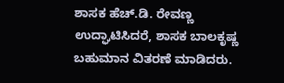ಶಾಸಕ ಹೆಚ್.ಡಿ. ರೇವಣ್ಣ ಉದ್ಘಾಟಿಸಿದರೆ, ಶಾಸಕ ಬಾಲಕೃಷ್ಣ ಬಹುಮಾನ ವಿತರಣೆ ಮಾಡಿದರು.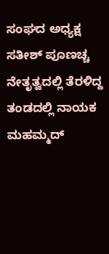ಸಂಘದ ಅಧ್ಯಕ್ಷ ಸತೀಶ್ ಪೂಣಚ್ಚ ನೇತೃತ್ವದಲ್ಲಿ ತೆರಳಿದ್ದ ತಂಡದಲ್ಲಿ ನಾಯಕ ಮಹಮ್ಮದ್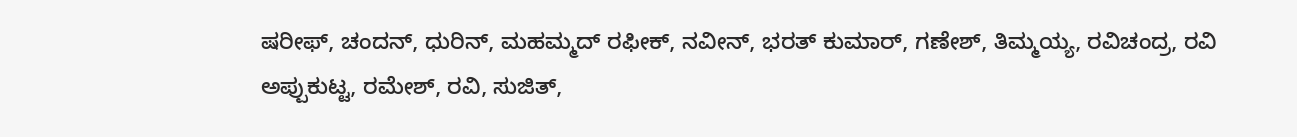ಷರೀಫ್, ಚಂದನ್, ಧುರಿನ್, ಮಹಮ್ಮದ್ ರಫೀಕ್, ನವೀನ್, ಭರತ್ ಕುಮಾರ್, ಗಣೇಶ್, ತಿಮ್ಮಯ್ಯ, ರವಿಚಂದ್ರ, ರವಿ ಅಪ್ಪುಕುಟ್ಟ, ರಮೇಶ್, ರವಿ, ಸುಜಿತ್,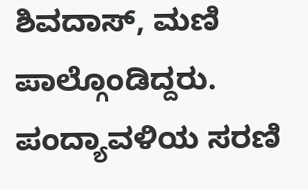ಶಿವದಾಸ್, ಮಣಿ ಪಾಲ್ಗೊಂಡಿದ್ದರು. ಪಂದ್ಯಾವಳಿಯ ಸರಣಿ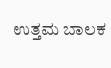ಉತ್ತಮ ಬಾಲಕ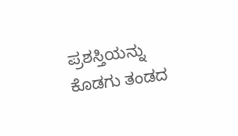ಪ್ರಶಸ್ತಿಯನ್ನು ಕೊಡಗು ತಂಡದ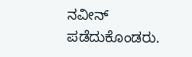ನವೀನ್ ಪಡೆದುಕೊಂಡರು.